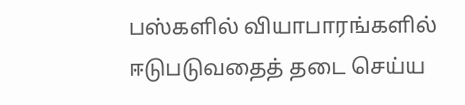பஸ்களில் வியாபாரங்களில் ஈடுபடுவதைத் தடை செய்ய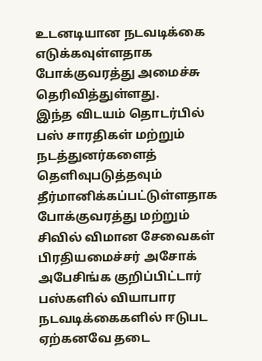உடனடியான நடவடிக்கை எடுக்கவுள்ளதாக போக்குவரத்து அமைச்சு தெரிவித்துள்ளது.
இந்த விடயம் தொடர்பில் பஸ் சாரதிகள் மற்றும் நடத்துனர்களைத் தெளிவுபடுத்தவும் தீர்மானிக்கப்பட்டுள்ளதாக போக்குவரத்து மற்றும் சிவில் விமான சேவைகள் பிரதியமைச்சர் அசோக் அபேசிங்க குறிப்பிட்டார்
பஸ்களில் வியாபார நடவடிக்கைகளில் ஈடுபட ஏற்கனவே தடை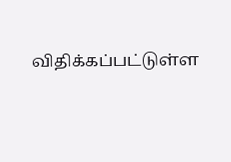விதிக்கப்பட்டுள்ள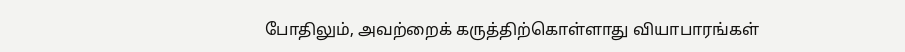போதிலும், அவற்றைக் கருத்திற்கொள்ளாது வியாபாரங்கள்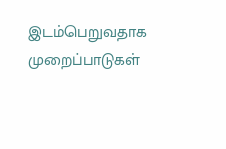இடம்பெறுவதாக முறைப்பாடுகள்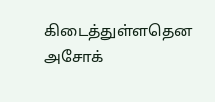கிடைத்துள்ளதென அசோக்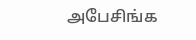அபேசிங்க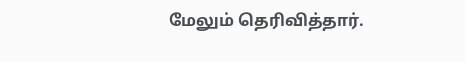மேலும் தெரிவித்தார்.